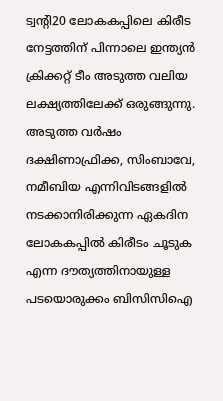ട്വന്റി20 ലോകകപ്പിലെ കിരീട നേട്ടത്തിന് പിന്നാലെ ഇന്ത്യൻ ക്രിക്കറ്റ് ടീം അടുത്ത വലിയ ലക്ഷ്യത്തിലേക്ക് ഒരുങ്ങുന്നു. അടുത്ത വർഷം ദക്ഷിണാഫ്രിക്ക, സിംബാവേ, നമീബിയ എന്നിവിടങ്ങളിൽ നടക്കാനിരിക്കുന്ന ഏകദിന ലോകകപ്പിൽ കിരീടം ചൂടുക എന്ന ദൗത്യത്തിനായുള്ള പടയൊരുക്കം ബിസിസിഐ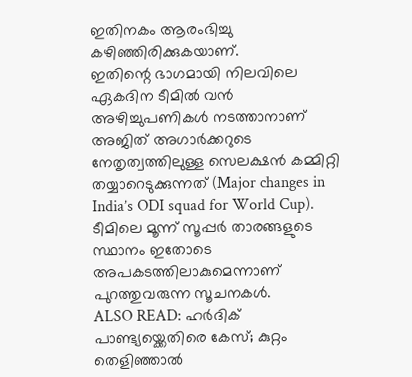ഇതിനകം ആരംഭിച്ചു കഴിഞ്ഞിരിക്കുകയാണ്.
ഇതിന്റെ ഭാഗമായി നിലവിലെ ഏകദിന ടീമിൽ വൻ അഴിച്ചുപണികൾ നടത്താനാണ് അജിത് അഗാർക്കറുടെ നേതൃത്വത്തിലുള്ള സെലക്ഷൻ കമ്മിറ്റി തയ്യാറെടുക്കുന്നത് (Major changes in India’s ODI squad for World Cup). ടീമിലെ മൂന്ന് സൂപ്പർ താരങ്ങളുടെ സ്ഥാനം ഇതോടെ അപകടത്തിലാകുമെന്നാണ് പുറത്തുവരുന്ന സൂചനകൾ.
ALSO READ: ഹർദിക് പാണ്ട്യയ്ക്കെതിരെ കേസ്; കുറ്റം തെളിഞ്ഞാൽ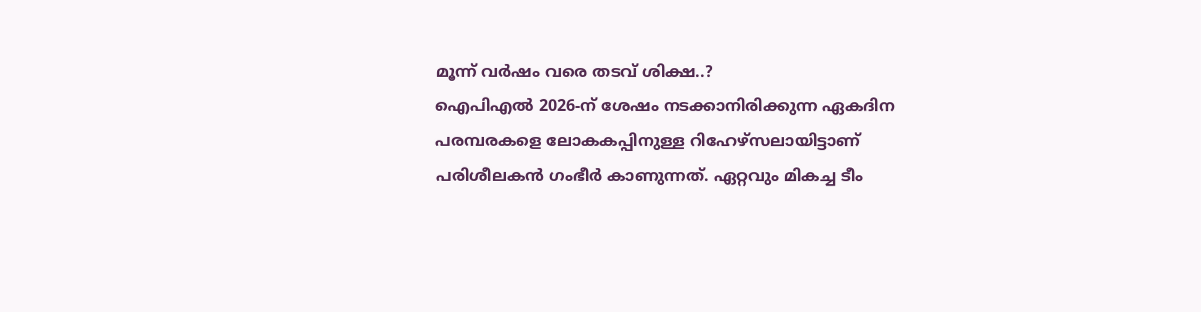മൂന്ന് വർഷം വരെ തടവ് ശിക്ഷ..?
ഐപിഎൽ 2026-ന് ശേഷം നടക്കാനിരിക്കുന്ന ഏകദിന പരമ്പരകളെ ലോകകപ്പിനുള്ള റിഹേഴ്സലായിട്ടാണ് പരിശീലകൻ ഗംഭീർ കാണുന്നത്. ഏറ്റവും മികച്ച ടീം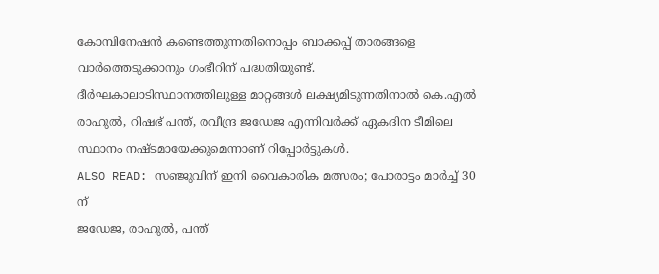കോമ്പിനേഷൻ കണ്ടെത്തുന്നതിനൊപ്പം ബാക്കപ്പ് താരങ്ങളെ വാർത്തെടുക്കാനും ഗംഭീറിന് പദ്ധതിയുണ്ട്.
ദീർഘകാലാടിസ്ഥാനത്തിലുള്ള മാറ്റങ്ങൾ ലക്ഷ്യമിടുന്നതിനാൽ കെ.എൽ രാഹുൽ, റിഷഭ് പന്ത്, രവീന്ദ്ര ജഡേജ എന്നിവർക്ക് ഏകദിന ടീമിലെ സ്ഥാനം നഷ്ടമായേക്കുമെന്നാണ് റിപ്പോർട്ടുകൾ.
ALSO READ: സഞ്ജുവിന് ഇനി വൈകാരിക മത്സരം; പോരാട്ടം മാർച്ച് 30 ന്
ജഡേജ, രാഹുൽ, പന്ത്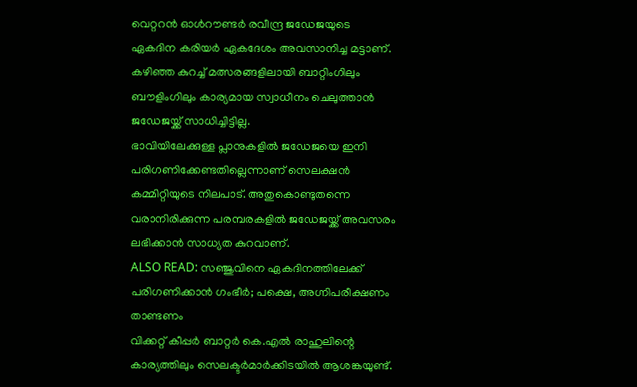വെറ്ററൻ ഓൾറൗണ്ടർ രവീന്ദ്ര ജഡേജയുടെ ഏകദിന കരിയർ ഏകദേശം അവസാനിച്ച മട്ടാണ്. കഴിഞ്ഞ കുറച്ച് മത്സരങ്ങളിലായി ബാറ്റിംഗിലും ബൗളിംഗിലും കാര്യമായ സ്വാധീനം ചെലുത്താൻ ജഡേജയ്ക്ക് സാധിച്ചിട്ടില്ല.
ഭാവിയിലേക്കുള്ള പ്ലാനുകളിൽ ജഡേജയെ ഇനി പരിഗണിക്കേണ്ടതില്ലെന്നാണ് സെലക്ഷൻ കമ്മിറ്റിയുടെ നിലപാട്. അതുകൊണ്ടുതന്നെ വരാനിരിക്കുന്ന പരമ്പരകളിൽ ജഡേജയ്ക്ക് അവസരം ലഭിക്കാൻ സാധ്യത കുറവാണ്.
ALSO READ: സഞ്ജുവിനെ ഏകദിനത്തിലേക്ക് പരിഗണിക്കാൻ ഗംഭീർ; പക്ഷെ, അഗ്നിപരീക്ഷണം താണ്ടണം
വിക്കറ്റ് കീപ്പർ ബാറ്റർ കെ.എൽ രാഹുലിന്റെ കാര്യത്തിലും സെലക്ടർമാർക്കിടയിൽ ആശങ്കയുണ്ട്.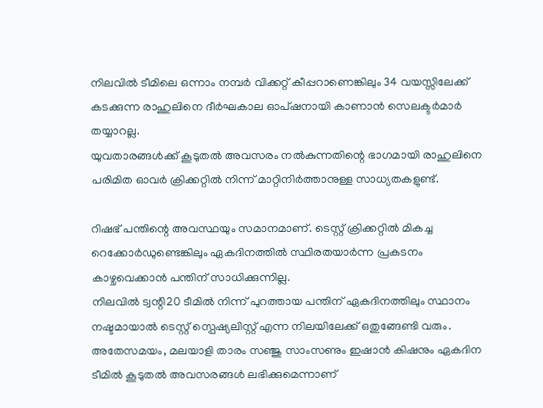നിലവിൽ ടീമിലെ ഒന്നാം നമ്പർ വിക്കറ്റ് കീപ്പറാണെങ്കിലും 34 വയസ്സിലേക്ക് കടക്കുന്ന രാഹുലിനെ ദീർഘകാല ഓപ്ഷനായി കാണാൻ സെലക്ടർമാർ തയ്യാറല്ല.
യുവതാരങ്ങൾക്ക് കൂടുതൽ അവസരം നൽകുന്നതിന്റെ ഭാഗമായി രാഹുലിനെ പരിമിത ഓവർ ക്രിക്കറ്റിൽ നിന്ന് മാറ്റിനിർത്താനുള്ള സാധ്യതകളുണ്ട്.

റിഷഭ് പന്തിന്റെ അവസ്ഥയും സമാനമാണ്. ടെസ്റ്റ് ക്രിക്കറ്റിൽ മികച്ച റെക്കോർഡുണ്ടെങ്കിലും ഏകദിനത്തിൽ സ്ഥിരതയാർന്ന പ്രകടനം കാഴ്ചവെക്കാൻ പന്തിന് സാധിക്കുന്നില്ല.
നിലവിൽ ട്വന്റി20 ടീമിൽ നിന്ന് പുറത്തായ പന്തിന് ഏകദിനത്തിലും സ്ഥാനം നഷ്ടമായാൽ ടെസ്റ്റ് സ്പെഷ്യലിസ്റ്റ് എന്ന നിലയിലേക്ക് ഒതുങ്ങേണ്ടി വരും.
അതേസമയം, മലയാളി താരം സഞ്ജു സാംസണും ഇഷാൻ കിഷനും ഏകദിന ടീമിൽ കൂടുതൽ അവസരങ്ങൾ ലഭിക്കുമെന്നാണ്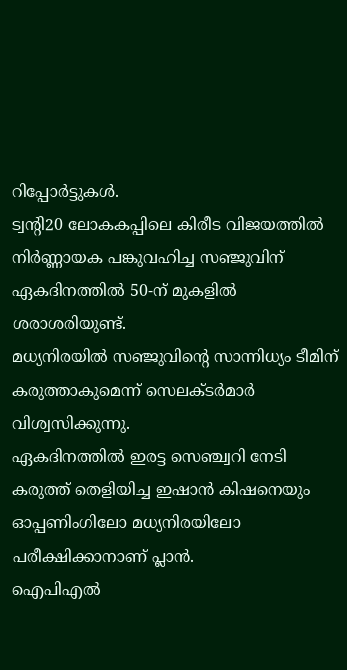റിപ്പോർട്ടുകൾ.
ട്വന്റി20 ലോകകപ്പിലെ കിരീട വിജയത്തിൽ നിർണ്ണായക പങ്കുവഹിച്ച സഞ്ജുവിന് ഏകദിനത്തിൽ 50-ന് മുകളിൽ ശരാശരിയുണ്ട്.
മധ്യനിരയിൽ സഞ്ജുവിന്റെ സാന്നിധ്യം ടീമിന് കരുത്താകുമെന്ന് സെലക്ടർമാർ വിശ്വസിക്കുന്നു.
ഏകദിനത്തിൽ ഇരട്ട സെഞ്ച്വറി നേടി കരുത്ത് തെളിയിച്ച ഇഷാൻ കിഷനെയും ഓപ്പണിംഗിലോ മധ്യനിരയിലോ പരീക്ഷിക്കാനാണ് പ്ലാൻ.
ഐപിഎൽ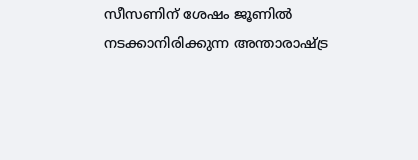സീസണിന് ശേഷം ജൂണിൽ നടക്കാനിരിക്കുന്ന അന്താരാഷ്ട്ര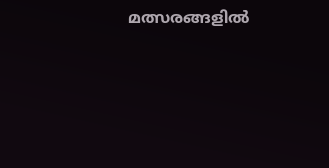മത്സരങ്ങളിൽ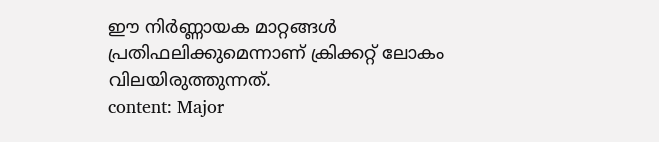ഈ നിർണ്ണായക മാറ്റങ്ങൾ പ്രതിഫലിക്കുമെന്നാണ് ക്രിക്കറ്റ് ലോകം വിലയിരുത്തുന്നത്.
content: Major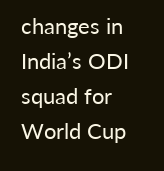changes in India’s ODI squad for World Cup